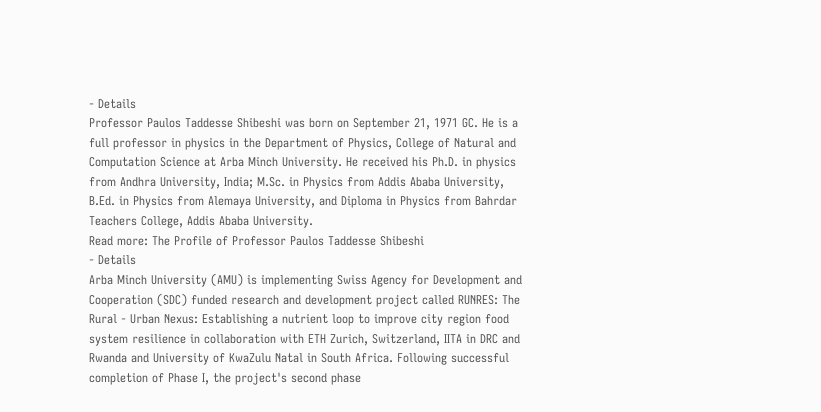- Details
Professor Paulos Taddesse Shibeshi was born on September 21, 1971 GC. He is a full professor in physics in the Department of Physics, College of Natural and Computation Science at Arba Minch University. He received his Ph.D. in physics from Andhra University, India; M.Sc. in Physics from Addis Ababa University, B.Ed. in Physics from Alemaya University, and Diploma in Physics from Bahrdar Teachers College, Addis Ababa University.
Read more: The Profile of Professor Paulos Taddesse Shibeshi
- Details
Arba Minch University (AMU) is implementing Swiss Agency for Development and Cooperation (SDC) funded research and development project called RUNRES: The Rural - Urban Nexus: Establishing a nutrient loop to improve city region food system resilience in collaboration with ETH Zurich, Switzerland, IITA in DRC and Rwanda and University of KwaZulu Natal in South Africa. Following successful completion of Phase I, the project's second phase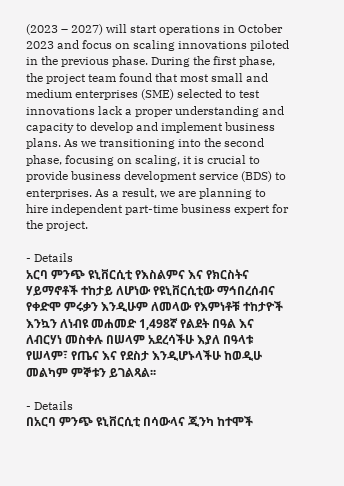(2023 – 2027) will start operations in October 2023 and focus on scaling innovations piloted in the previous phase. During the first phase, the project team found that most small and medium enterprises (SME) selected to test innovations lack a proper understanding and capacity to develop and implement business plans. As we transitioning into the second phase, focusing on scaling, it is crucial to provide business development service (BDS) to enterprises. As a result, we are planning to hire independent part-time business expert for the project.

- Details
አርባ ምንጭ ዩኒቨርሲቲ የእስልምና እና የክርስትና ሃይማኖቶች ተከታይ ለሆነው የዩኒቨርሲቲው ማኅበረሰብና የቀድሞ ምሩቃን እንዲሁም ለመላው የእምነቶቹ ተከታዮች እንኳን ለነብዩ መሐመድ 1,498ኛ የልደት በዓል እና ለብርሃነ መስቀሉ በሠላም አደረሳችሁ እያለ በዓላቱ የሠላም፣ የጤና እና የደስታ እንዲሆኑላችሁ ከወዲሁ መልካም ምኞቱን ይገልጻል፡፡

- Details
በአርባ ምንጭ ዩኒቨርሲቲ በሳውላና ጂንካ ከተሞች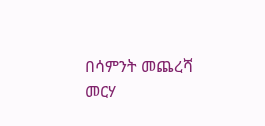በሳምንት መጨረሻ መርሃ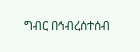ግብር በኅብረሰተሰብ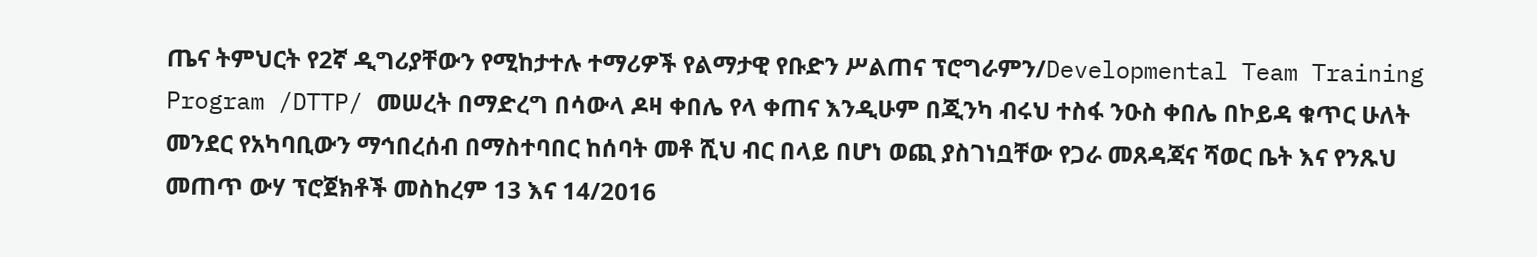ጤና ትምህርት የ2ኛ ዲግሪያቸውን የሚከታተሉ ተማሪዎች የልማታዊ የቡድን ሥልጠና ፕሮግራምን/Developmental Team Training Program /DTTP/ መሠረት በማድረግ በሳውላ ዶዛ ቀበሌ የላ ቀጠና እንዲሁም በጂንካ ብሩህ ተስፋ ንዑስ ቀበሌ በኮይዳ ቁጥር ሁለት መንደር የአካባቢውን ማኅበረሰብ በማስተባበር ከሰባት መቶ ሺህ ብር በላይ በሆነ ወጪ ያስገነቧቸው የጋራ መጸዳጃና ሻወር ቤት እና የንጹህ መጠጥ ውሃ ፕሮጀክቶች መስከረም 13 እና 14/2016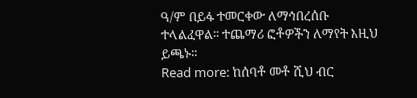ዓ/ም በይፋ ተመርቀው ለማኅበረሰቡ ተላልፈዋል፡፡ ተጨማሪ ፎቶዎችን ለማየት እዚህ ይጫኑ፡፡
Read more: ከሰባቶ መቶ ሺህ ብር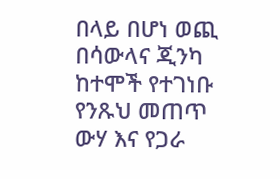በላይ በሆነ ወጪ በሳውላና ጂንካ ከተሞች የተገነቡ የንጹህ መጠጥ ውሃ እና የጋራ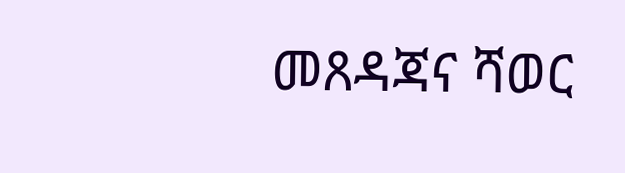መጸዳጃና ሻወር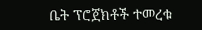ቤት ፕሮጀክቶች ተመረቁ